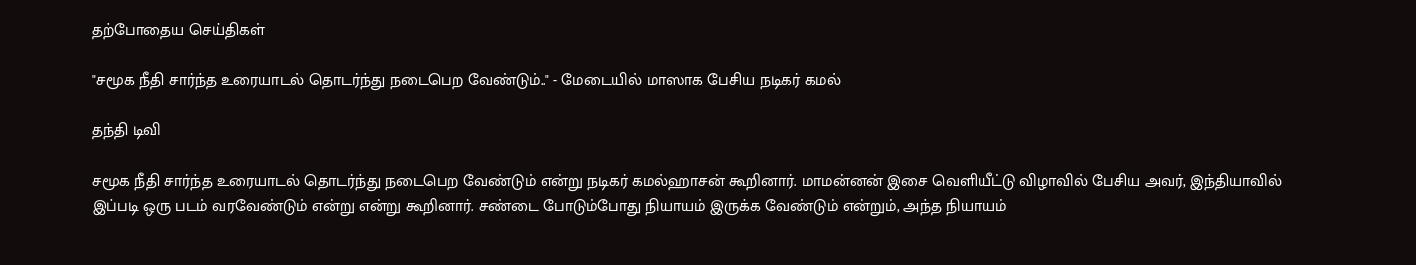தற்போதைய செய்திகள்

"சமூக நீதி சார்ந்த உரையாடல் தொடர்ந்து நடைபெற வேண்டும்.." - மேடையில் மாஸாக பேசிய நடிகர் கமல்

தந்தி டிவி

சமூக நீதி சார்ந்த உரையாடல் தொடர்ந்து நடைபெற வேண்டும் என்று நடிகர் கமல்ஹாசன் கூறினார். மாமன்னன் இசை வெளியீட்டு விழாவில் பேசிய அவர், இந்தியாவில் இப்படி ஒரு படம் வரவேண்டும் என்று என்று கூறினார். சண்டை போடும்போது நியாயம் இருக்க வேண்டும் என்றும், அந்த நியாயம்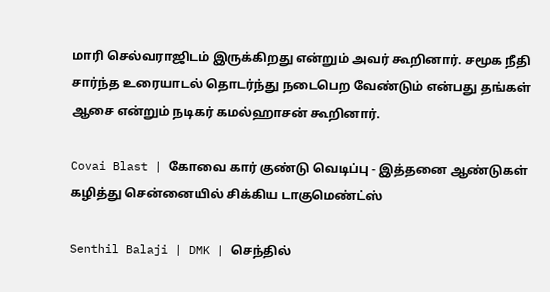மாரி செல்வராஜிடம் இருக்கிறது என்றும் அவர் கூறினார். சமூக நீதி சார்ந்த உரையாடல் தொடர்ந்து நடைபெற வேண்டும் என்பது தங்கள் ஆசை என்றும் நடிகர் கமல்ஹாசன் கூறினார்.

Covai Blast | கோவை கார் குண்டு வெடிப்பு - இத்தனை ஆண்டுகள் கழித்து சென்னையில் சிக்கிய டாகுமெண்ட்ஸ்

Senthil Balaji | DMK | செந்தில்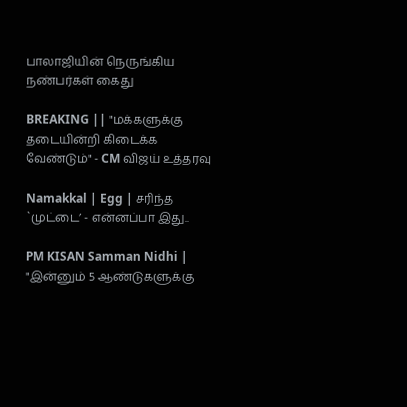பாலாஜியின் நெருங்கிய நண்பர்கள் கைது

BREAKING || "மக்களுக்கு தடையின்றி கிடைக்க வேண்டும்" - CM விஜய் உத்தரவு

Namakkal | Egg | சரிந்த `முட்டை’ - என்னப்பா இது..

PM KISAN Samman Nidhi | "இன்னும் 5 ஆண்டுகளுக்கு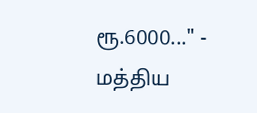ரூ.6000..." - மத்திய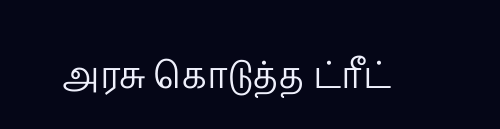அரசு கொடுத்த ட்ரீட்